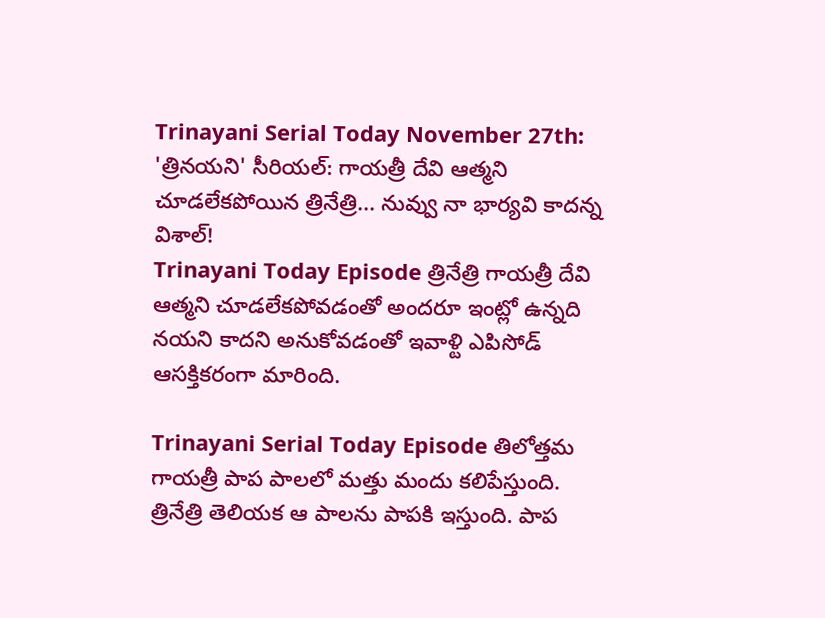Trinayani Serial Today November 27th: 'త్రినయని' సీరియల్: గాయత్రీ దేవి ఆత్మని చూడలేకపోయిన త్రినేత్రి... నువ్వు నా భార్యవి కాదన్న విశాల్!
Trinayani Today Episode త్రినేత్రి గాయత్రీ దేవి ఆత్మని చూడలేకపోవడంతో అందరూ ఇంట్లో ఉన్నది నయని కాదని అనుకోవడంతో ఇవాళ్టి ఎపిసోడ్ ఆసక్తికరంగా మారింది.

Trinayani Serial Today Episode తిలోత్తమ గాయత్రీ పాప పాలలో మత్తు మందు కలిపేస్తుంది. త్రినేత్రి తెలియక ఆ పాలను పాపకి ఇస్తుంది. పాప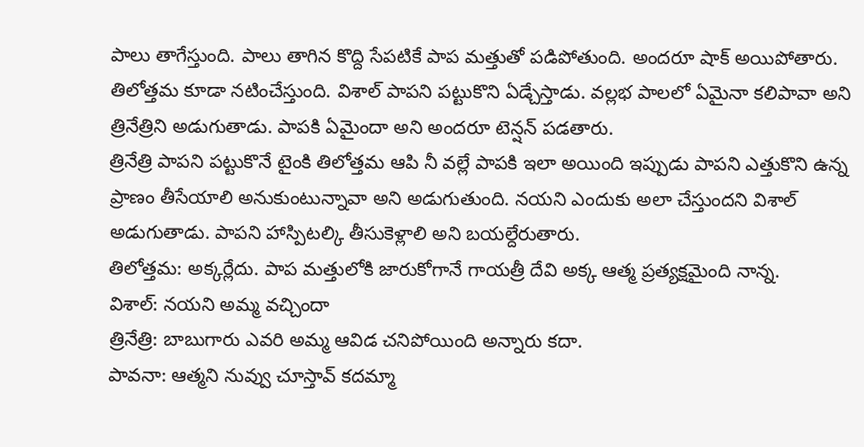పాలు తాగేస్తుంది. పాలు తాగిన కొద్ది సేపటికే పాప మత్తుతో పడిపోతుంది. అందరూ షాక్ అయిపోతారు. తిలోత్తమ కూడా నటించేస్తుంది. విశాల్ పాపని పట్టుకొని ఏడ్చేస్తాడు. వల్లభ పాలలో ఏమైనా కలిపావా అని త్రినేత్రిని అడుగుతాడు. పాపకి ఏమైందా అని అందరూ టెన్షన్ పడతారు.
త్రినేత్రి పాపని పట్టుకొనే టైంకి తిలోత్తమ ఆపి నీ వల్లే పాపకి ఇలా అయింది ఇప్పుడు పాపని ఎత్తుకొని ఉన్న ప్రాణం తీసేయాలి అనుకుంటున్నావా అని అడుగుతుంది. నయని ఎందుకు అలా చేస్తుందని విశాల్ అడుగుతాడు. పాపని హాస్పిటల్కి తీసుకెళ్లాలి అని బయల్దేరుతారు.
తిలోత్తమ: అక్కర్లేదు. పాప మత్తులోకి జారుకోగానే గాయత్రీ దేవి అక్క ఆత్మ ప్రత్యక్షమైంది నాన్న.
విశాల్: నయని అమ్మ వచ్చిందా
త్రినేత్రి: బాబుగారు ఎవరి అమ్మ ఆవిడ చనిపోయింది అన్నారు కదా.
పావనా: ఆత్మని నువ్వు చూస్తావ్ కదమ్మా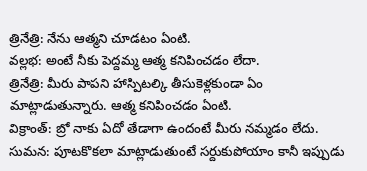త్రినేత్రి: నేను ఆత్మని చూడటం ఏంటి.
వల్లభ: అంటే నీకు పెద్దమ్మ ఆత్మ కనిపించడం లేదా.
త్రినేత్రి: మీరు పాపని హాస్పిటల్కి తీసుకెళ్లకుండా ఏం మాట్లాడుతున్నారు. ఆత్మ కనిపించడం ఏంటి.
విక్రాంత్: బ్రో నాకు ఏదో తేడాగా ఉందంటే మీరు నమ్మడం లేదు.
సుమన: పూటకొకలా మాట్లాడుతుంటే సర్దుకుపోయాం కానీ ఇప్పుడు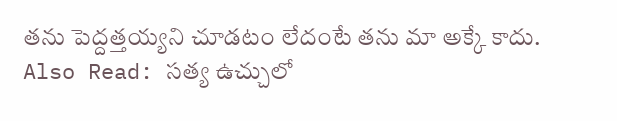తను పెద్దత్తయ్యని చూడటం లేదంటే తను మా అక్కే కాదు.
Also Read: సత్య ఉచ్చులో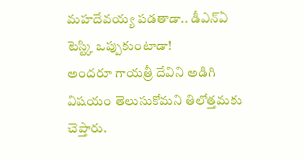మహదేవయ్య పడతాడా.. డీఎన్ఏ టెస్ట్కి ఒప్పుకుంటాడా!
అందరూ గాయత్రీ దేవిని అడిగి విషయం తెలుసుకోమని తిలోత్తమకు చెప్తారు.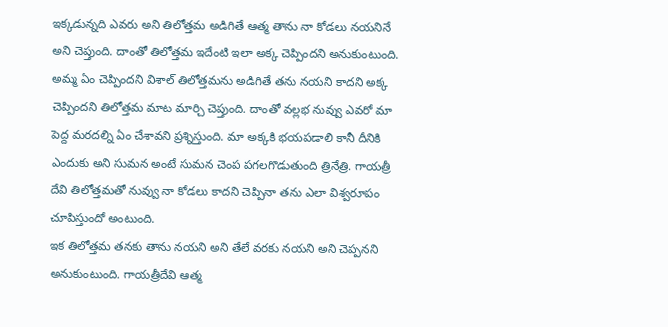ఇక్కడున్నది ఎవరు అని తిలోత్తమ అడిగితే ఆత్మ తాను నా కోడలు నయనినే అని చెప్తుంది. దాంతో తిలోత్తమ ఇదేంటి ఇలా అక్క చెప్పిందని అనుకుంటుంది. అమ్మ ఏం చెప్పిందని విశాల్ తిలోత్తమను అడిగితే తను నయని కాదని అక్క చెప్పిందని తిలోత్తమ మాట మార్చి చెప్తుంది. దాంతో వల్లభ నువ్వు ఎవరో మా పెద్ద మరదల్ని ఏం చేశావని ప్రశ్నిస్తుంది. మా అక్కకి భయపడాలి కానీ దీనికి ఎందుకు అని సుమన అంటే సుమన చెంప పగలగొడుతుంది త్రినేత్రి. గాయత్రీ దేవి తిలోత్తమతో నువ్వు నా కోడలు కాదని చెప్పినా తను ఎలా విశ్వరూపం చూపిస్తుందో అంటుంది.
ఇక తిలోత్తమ తనకు తాను నయని అని తేలే వరకు నయని అని చెప్పనని అనుకుంటుంది. గాయత్రీదేవి ఆత్మ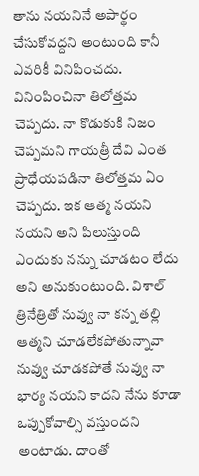తాను నయనినే అపార్థం చేసుకోవద్దని అంటుంది కానీ ఎవరికీ వినిపించదు. వినింపించినా తిలోత్తమ చెప్పదు. నా కొడుకుకి నిజం చెప్పమని గాయత్రీ దేవి ఎంత ప్రాధేయపడినా తిలోత్తమ ఏం చెప్పదు. ఇక ఆత్మ నయని నయని అని పిలుస్తుంది ఎందుకు నన్ను చూడటం లేదు అని అనుకుంటుంది. విశాల్ త్రినేత్రితో నువ్వు నా కన్న తల్లి ఆత్మని చూడలేకపోతున్నావా నువ్వు చూడకపోతే నువ్వు నా భార్య నయని కాదని నేను కూడా ఒప్పుకోవాల్సి వస్తుందని అంటాడు. దాంతో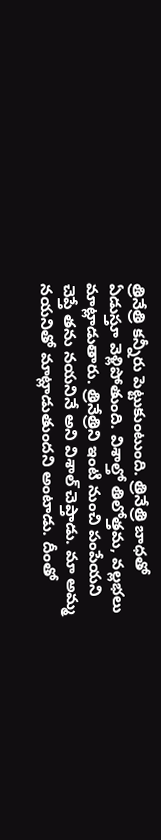త్రినేత్రి కన్నీరు పెట్టుకుంటుంది. త్రినేత్రి బాధతో ఏడుస్తూ వెళ్లిపోతుంది. విశాల్తో తిలోత్తమ, వల్లభలు మాట్లాడుతారు. త్రినేత్రిని ఇంటి నుంచి పంపేయని చెప్తే తను నయనినే అని విశాల్ చెప్తాడు. మా అమ్మ నయనితో మాట్లాడుతుందని అంటాడు. దీంతో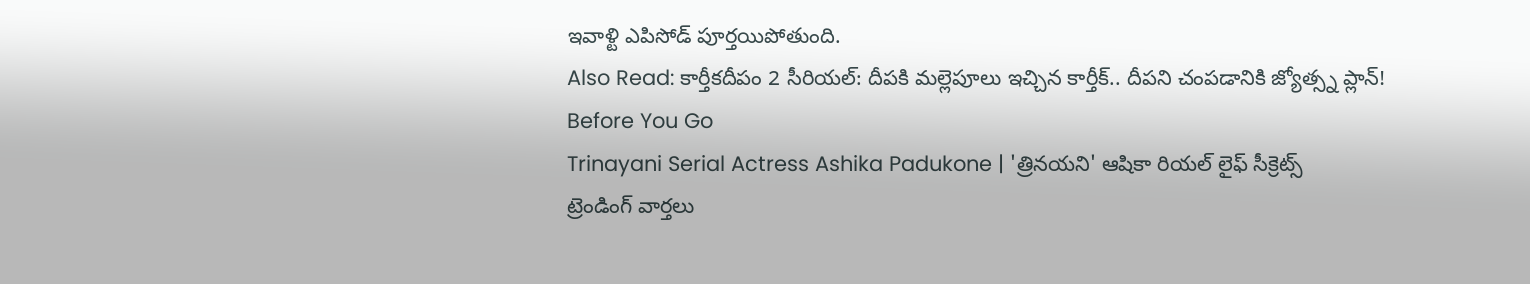ఇవాళ్టి ఎపిసోడ్ పూర్తయిపోతుంది.
Also Read: కార్తీకదీపం 2 సీరియల్: దీపకి మల్లెపూలు ఇచ్చిన కార్తీక్.. దీపని చంపడానికి జ్యోత్స్న ప్లాన్!
Before You Go
Trinayani Serial Actress Ashika Padukone | 'త్రినయని' ఆషికా రియల్ లైఫ్ సీక్రెట్స్
ట్రెండింగ్ వార్తలు